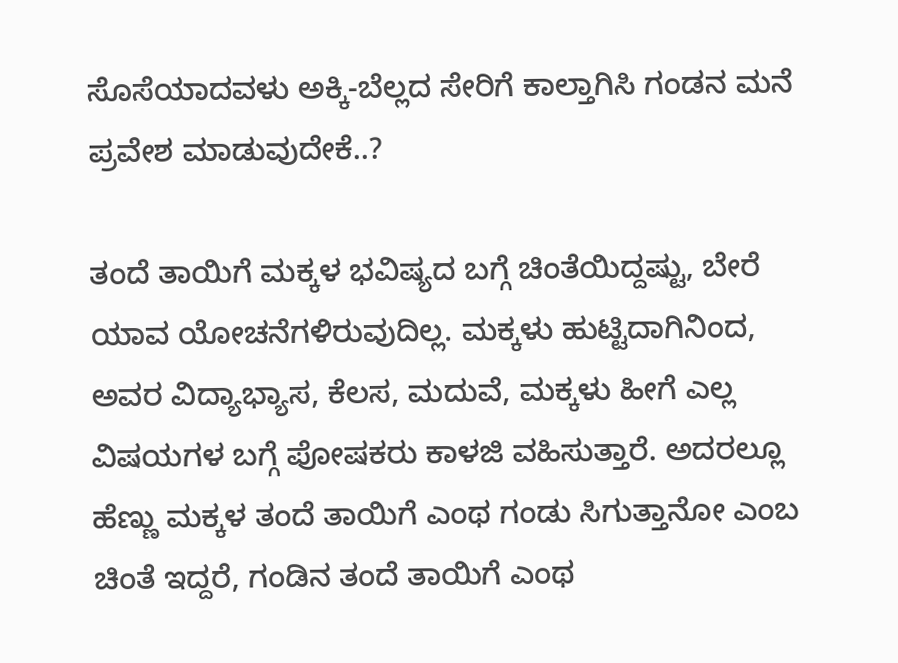ಸೊಸೆಯಾದವಳು ಅಕ್ಕಿ-ಬೆಲ್ಲದ ಸೇರಿಗೆ ಕಾಲ್ತಾಗಿಸಿ ಗಂಡನ ಮನೆ ಪ್ರವೇಶ ಮಾಡುವುದೇಕೆ..?

ತಂದೆ ತಾಯಿಗೆ ಮಕ್ಕಳ ಭವಿಷ್ಯದ ಬಗ್ಗೆ ಚಿಂತೆಯಿದ್ದಷ್ಟು, ಬೇರೆ ಯಾವ ಯೋಚನೆಗಳಿರುವುದಿಲ್ಲ. ಮಕ್ಕಳು ಹುಟ್ಟಿದಾಗಿನಿಂದ, ಅವರ ವಿದ್ಯಾಭ್ಯಾಸ, ಕೆಲಸ, ಮದುವೆ, ಮಕ್ಕಳು ಹೀಗೆ ಎಲ್ಲ ವಿಷಯಗಳ ಬಗ್ಗೆ ಪೋಷಕರು ಕಾಳಜಿ ವಹಿಸುತ್ತಾರೆ. ಅದರಲ್ಲೂ ಹೆಣ್ಣು ಮಕ್ಕಳ ತಂದೆ ತಾಯಿಗೆ ಎಂಥ ಗಂಡು ಸಿಗುತ್ತಾನೋ ಎಂಬ ಚಿಂತೆ ಇದ್ದರೆ, ಗಂಡಿನ ತಂದೆ ತಾಯಿಗೆ ಎಂಥ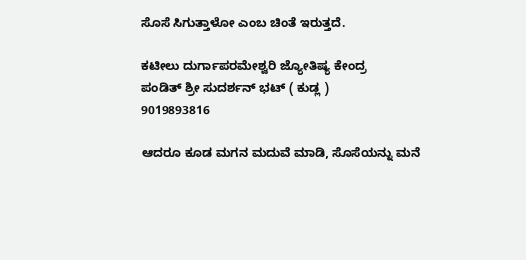ಸೊಸೆ ಸಿಗುತ್ತಾಳೋ ಎಂಬ ಚಿಂತೆ ಇರುತ್ತದೆ.

ಕಟೀಲು ದುರ್ಗಾಪರಮೇಶ್ವರಿ ಜ್ಯೋತಿಷ್ಯ ಕೇಂದ್ರ
ಪಂಡಿತ್ ಶ್ರೀ ಸುದರ್ಶನ್ ಭಟ್ ( ಕುಡ್ಲ )
9019893816

ಆದರೂ ಕೂಡ ಮಗನ ಮದುವೆ ಮಾಡಿ, ಸೊಸೆಯನ್ನು ಮನೆ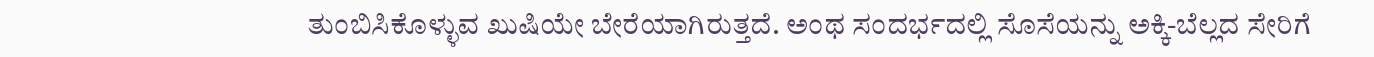ತುಂಬಿಸಿಕೊಳ್ಳುವ ಖುಷಿಯೇ ಬೇರೆಯಾಗಿರುತ್ತದೆ. ಅಂಥ ಸಂದರ್ಭದಲ್ಲಿ ಸೊಸೆಯನ್ನು ಅಕ್ಕಿ-ಬೆಲ್ಲದ ಸೇರಿಗೆ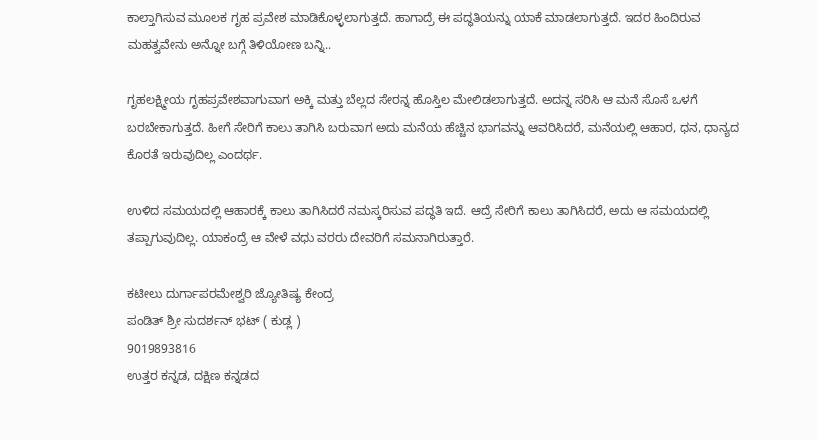ಕಾಲ್ತಾಗಿಸುವ ಮೂಲಕ ಗೃಹ ಪ್ರವೇಶ ಮಾಡಿಕೊಳ್ಳಲಾಗುತ್ತದೆ. ಹಾಗಾದ್ರೆ ಈ ಪದ್ಧತಿಯನ್ನು ಯಾಕೆ ಮಾಡಲಾಗುತ್ತದೆ. ಇದರ ಹಿಂದಿರುವ ಮಹತ್ವವೇನು ಅನ್ನೋ ಬಗ್ಗೆ ತಿಳಿಯೋಣ ಬನ್ನಿ..

ಗೃಹಲಕ್ಷ್ಮೀಯ ಗೃಹಪ್ರವೇಶವಾಗುವಾಗ ಅಕ್ಕಿ ಮತ್ತು ಬೆಲ್ಲದ ಸೇರನ್ನ ಹೊಸ್ತಿಲ ಮೇಲಿಡಲಾಗುತ್ತದೆ. ಅದನ್ನ ಸರಿಸಿ ಆ ಮನೆ ಸೊಸೆ ಒಳಗೆ ಬರಬೇಕಾಗುತ್ತದೆ. ಹೀಗೆ ಸೇರಿಗೆ ಕಾಲು ತಾಗಿಸಿ ಬರುವಾಗ ಅದು ಮನೆಯ ಹೆಚ್ಚಿನ ಭಾಗವನ್ನು ಆವರಿಸಿದರೆ, ಮನೆಯಲ್ಲಿ ಆಹಾರ, ಧನ, ಧಾನ್ಯದ ಕೊರತೆ ಇರುವುದಿಲ್ಲ ಎಂದರ್ಥ.

ಉಳಿದ ಸಮಯದಲ್ಲಿ ಆಹಾರಕ್ಕೆ ಕಾಲು ತಾಗಿಸಿದರೆ ನಮಸ್ಕರಿಸುವ ಪದ್ಧತಿ ಇದೆ. ಆದ್ರೆ ಸೇರಿಗೆ ಕಾಲು ತಾಗಿಸಿದರೆ, ಅದು ಆ ಸಮಯದಲ್ಲಿ ತಪ್ಪಾಗುವುದಿಲ್ಲ. ಯಾಕಂದ್ರೆ ಆ ವೇಳೆ ವಧು ವರರು ದೇವರಿಗೆ ಸಮನಾಗಿರುತ್ತಾರೆ.

ಕಟೀಲು ದುರ್ಗಾಪರಮೇಶ್ವರಿ ಜ್ಯೋತಿಷ್ಯ ಕೇಂದ್ರ
ಪಂಡಿತ್ ಶ್ರೀ ಸುದರ್ಶನ್ ಭಟ್ ( ಕುಡ್ಲ )
9019893816
ಉತ್ತರ ಕನ್ನಡ, ದಕ್ಷಿಣ ಕನ್ನಡದ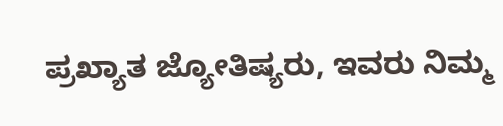ಪ್ರಖ್ಯಾತ ಜ್ಯೋತಿಷ್ಯರು, ಇವರು ನಿಮ್ಮ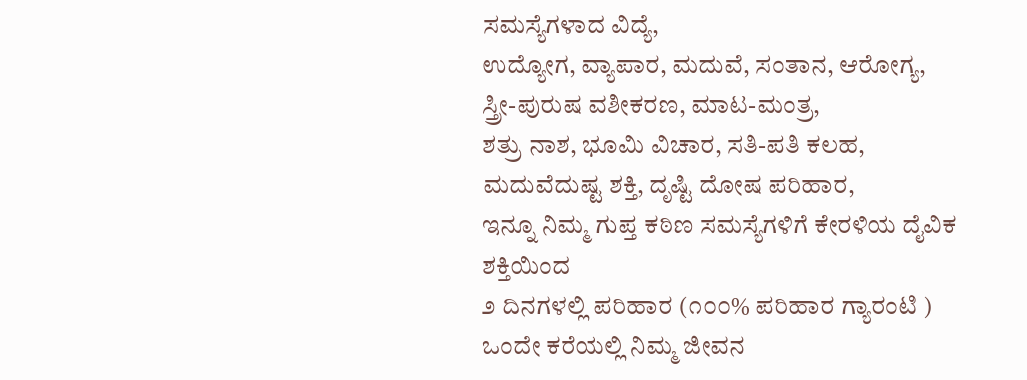ಸಮಸ್ಯೆಗಳಾದ ವಿದ್ಯೆ,
ಉದ್ಯೋಗ, ವ್ಯಾಪಾರ, ಮದುವೆ, ಸಂತಾನ, ಆರೋಗ್ಯ, ಸ್ತ್ರೀ-ಪುರುಷ ವಶೀಕರಣ, ಮಾಟ-ಮಂತ್ರ,
ಶತ್ರು ನಾಶ, ಭೂಮಿ ವಿಚಾರ, ಸತಿ-ಪತಿ ಕಲಹ, ಮದುವೆದುಷ್ಟ ಶಕ್ತಿ, ದೃಷ್ಟಿ ದೋಷ ಪರಿಹಾರ,
ಇನ್ನೂ ನಿಮ್ಮ ಗುಪ್ತ ಕಠಿಣ ಸಮಸ್ಯೆಗಳಿಗೆ ಕೇರಳಿಯ ದೈವಿಕ ಶಕ್ತಿಯಿಂದ
೨ ದಿನಗಳಲ್ಲಿ ಪರಿಹಾರ (೧೦೦% ಪರಿಹಾರ ಗ್ಯಾರಂಟಿ )
ಒಂದೇ ಕರೆಯಲ್ಲಿ ನಿಮ್ಮ ಜೀವನ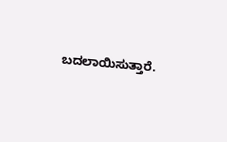ಬದಲಾಯಿಸುತ್ತಾರೆ.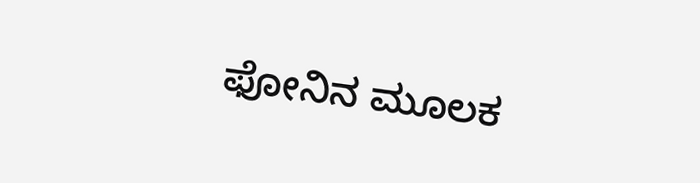ಫೋನಿನ ಮೂಲಕ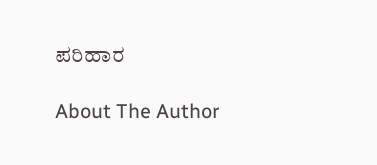ಪರಿಹಾರ

About The Author